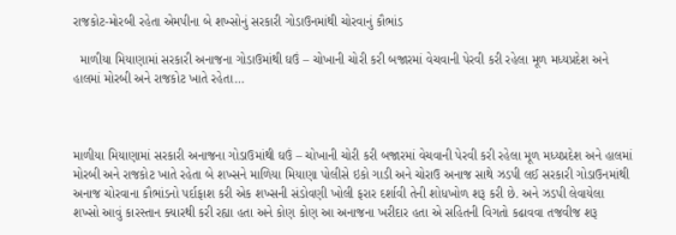રાજકોટ-મોરબી રહેતા એમપીના બે શખ્સોનું સરકારી ગોડાઉનમાંથી ચોરવાનું કૌભાંડ

  માળીયા મિયાણામાં સરકારી અનાજના ગોડાઉમાંથી ઘઉં – ચોખાની ચોરી કરી બજારમાં વેચવાની પેરવી કરી રહેલા મૂળ મધ્યપ્રદેશ અને હાલમાં મોરબી અને રાજકોટ ખાતે રહેતા…



માળીયા મિયાણામાં સરકારી અનાજના ગોડાઉમાંથી ઘઉં – ચોખાની ચોરી કરી બજારમાં વેચવાની પેરવી કરી રહેલા મૂળ મધ્યપ્રદેશ અને હાલમાં મોરબી અને રાજકોટ ખાતે રહેતા બે શખ્સને માળિયા મિયાણા પોલીસે ઇકો ગાડી અને ચોરાઉ અનાજ સાથે ઝડપી લઈ સરકારી ગોડાઉનમાંથી અનાજ ચોરવાના કૌભાંડનો પર્દાફાશ કરી એક શખ્સની સંડોવણી ખોલી ફરાર દર્શાવી તેની શોધખોળ શરૂ કરી છે. અને ઝડપી લેવાયેલા શખ્સો આવું કારસ્તાન ક્યારથી કરી રહ્યા હતા અને કોણ કોણ આ અનાજના ખરીદાર હતા એ સહિતની વિગતો કઢાવવા તજવીજ શરૂ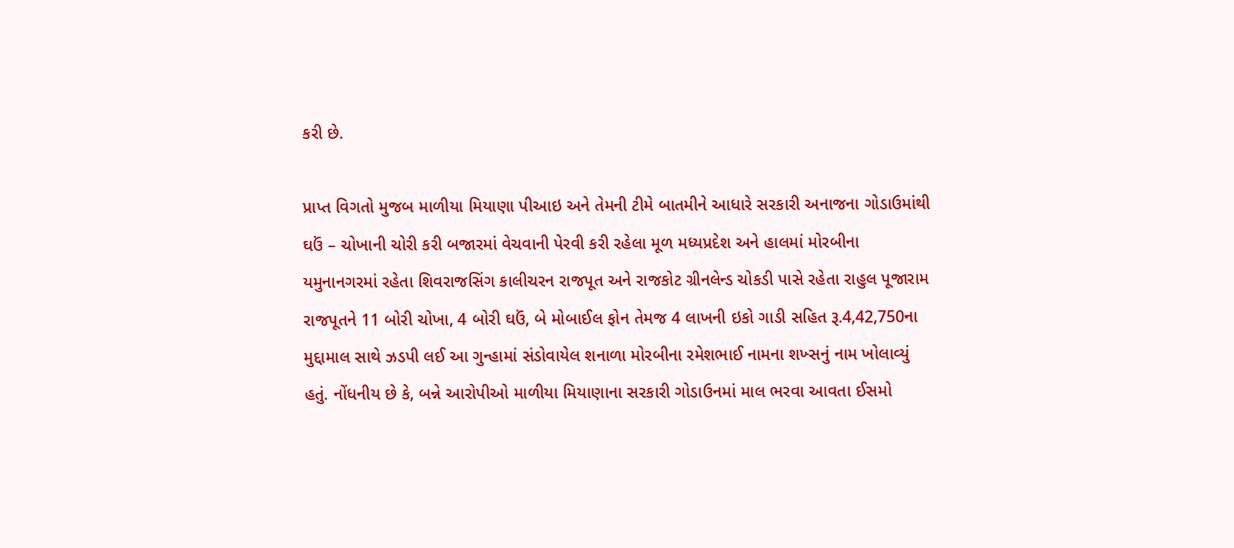કરી છે.

પ્રાપ્ત વિગતો મુજબ માળીયા મિયાણા પીઆઇ અને તેમની ટીમે બાતમીને આધારે સરકારી અનાજના ગોડાઉમાંથી ઘઉં – ચોખાની ચોરી કરી બજારમાં વેચવાની પેરવી કરી રહેલા મૂળ મધ્યપ્રદેશ અને હાલમાં મોરબીના યમુનાનગરમાં રહેતા શિવરાજસિંગ કાલીચરન રાજપૂત અને રાજકોટ ગ્રીનલેન્ડ ચોકડી પાસે રહેતા રાહુલ પૂજારામ રાજપૂતને 11 બોરી ચોખા, 4 બોરી ઘઉં, બે મોબાઈલ ફોન તેમજ 4 લાખની ઇકો ગાડી સહિત રૂ.4,42,750ના મુદ્દામાલ સાથે ઝડપી લઈ આ ગુન્હામાં સંડોવાયેલ શનાળા મોરબીના રમેશભાઈ નામના શખ્સનું નામ ખોલાવ્યું હતું. નોંધનીય છે કે, બન્ને આરોપીઓ માળીયા મિયાણાના સરકારી ગોડાઉનમાં માલ ભરવા આવતા ઈસમો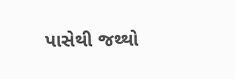પાસેથી જથ્થો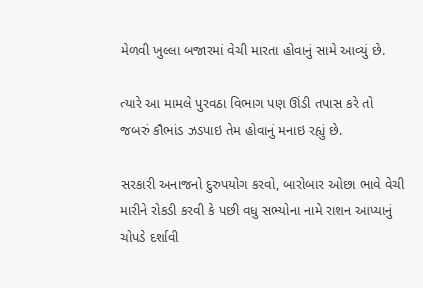મેળવી ખુલ્લા બજારમાં વેચી મારતા હોવાનું સામે આવ્યું છે.

ત્યારે આ મામલે પુરવઠા વિભાગ પણ ઊંડી તપાસ કરે તો જબરું કૌભાંડ ઝડપાઇ તેમ હોવાનું મનાઇ રહ્યું છે.

સરકારી અનાજનો દુરુપયોગ કરવો, બારોબાર ઓછા ભાવે વેચી મારીને રોકડી કરવી કે પછી વધુ સભ્યોના નામે રાશન આપ્યાનું ચોપડે દર્શાવી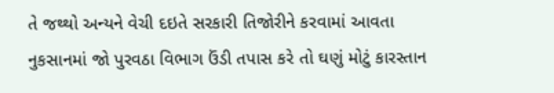તે જથ્થો અન્યને વેચી દઇતે સરકારી તિજોરીને કરવામાં આવતા નુકસાનમાં જો પુરવઠા વિભાગ ઉંડી તપાસ કરે તો ઘણું મોટું કારસ્તાન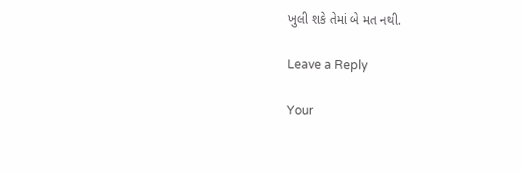ખુલી શકે તેમાં બે મત નથી.

Leave a Reply

Your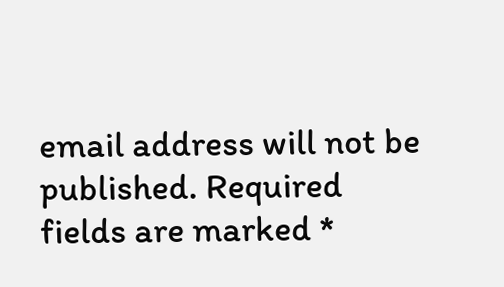email address will not be published. Required fields are marked *